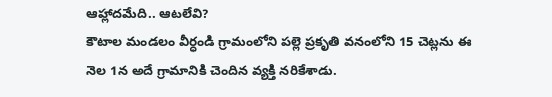ఆహ్లాదమేది.. ఆటలేవి?
కౌటాల మండలం వీర్ధండి గ్రామంలోని పల్లె ప్రకృతి వనంలోని 15 చెట్లను ఈ నెల 1న అదే గ్రామానికి చెందిన వ్యక్తి నరికేశాడు.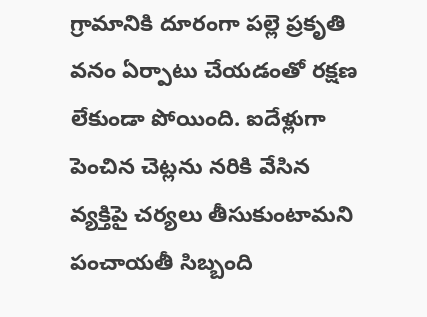గ్రామానికి దూరంగా పల్లె ప్రకృతి వనం ఏర్పాటు చేయడంతో రక్షణ లేకుండా పోయింది. ఐదేళ్లుగా పెంచిన చెట్లను నరికి వేసిన వ్యక్తిపై చర్యలు తీసుకుంటామని పంచాయతీ సిబ్బంది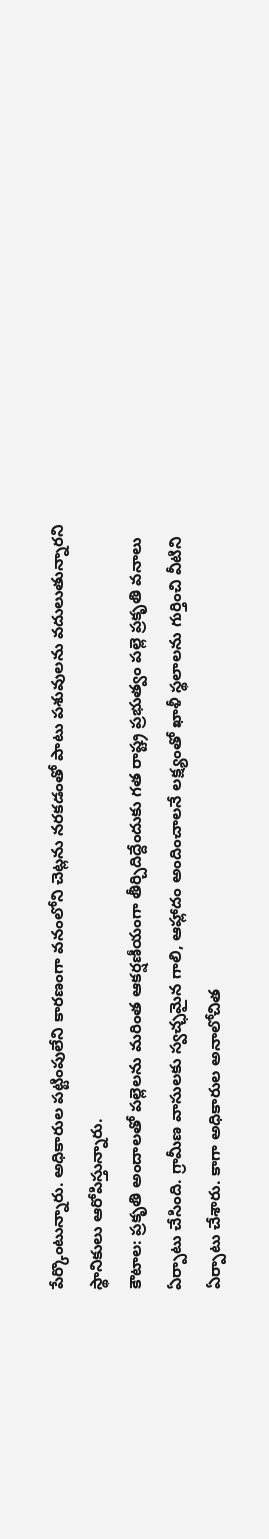పేర్కొంటున్నారు. అధికారుల పట్టింపులేని కారణంగా వనంలోని చెట్లను నరకడంతో పాటు పశువులను వదులుతున్నారని స్థానికులు ఆరోపిస్తున్నారు.
కౌటాల: ప్రకృతి అందాలతో పల్లెలను మరింత ఆకర్షణీయంగా తీర్చిదిద్దేందుకు గత రాష్ట్ర ప్రభుత్వం పల్లె ప్రకృతి వనాలు ఏర్పాటు చేసింది. గ్రామీణ వాసులకు స్వచ్ఛమైన గాలి, ఆహ్లాదం అందించాలనే లక్ష్యంతో ఖాళీ స్థలాలను గుర్తించి వీటిని ఏర్పాటు చేశారు. కాగా అధికారుల అనాలోచిత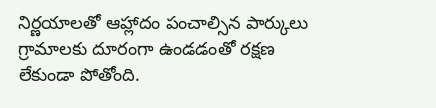నిర్ణయాలతో ఆహ్లాదం పంచాల్సిన పార్కులు గ్రామాలకు దూరంగా ఉండడంతో రక్షణ లేకుండా పోతోంది.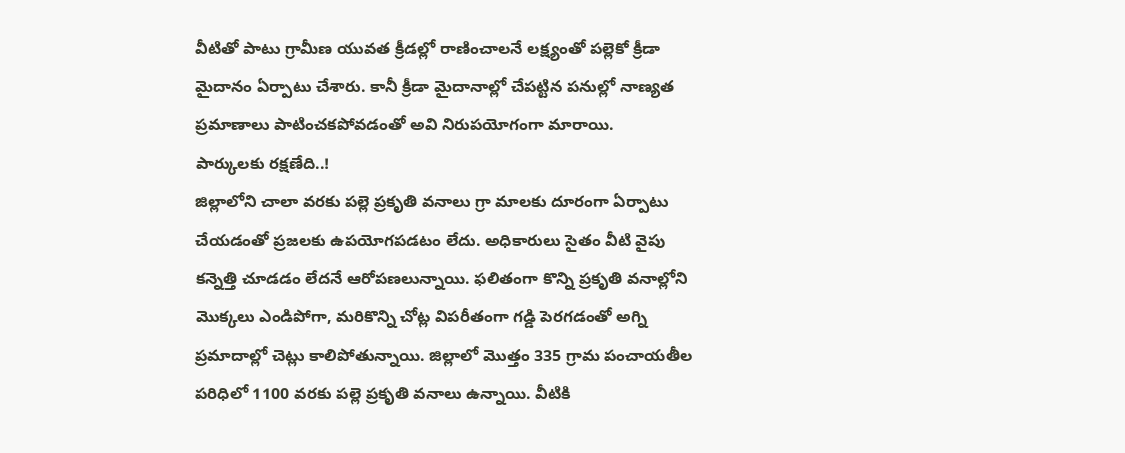వీటితో పాటు గ్రామీణ యువత క్రీడల్లో రాణించాలనే లక్ష్యంతో పల్లెకో క్రీడా మైదానం ఏర్పాటు చేశారు. కానీ క్రీడా మైదానాల్లో చేపట్టిన పనుల్లో నాణ్యత ప్రమాణాలు పాటించకపోవడంతో అవి నిరుపయోగంగా మారాయి.
పార్కులకు రక్షణేది..!
జిల్లాలోని చాలా వరకు పల్లె ప్రకృతి వనాలు గ్రా మాలకు దూరంగా ఏర్పాటు చేయడంతో ప్రజలకు ఉపయోగపడటం లేదు. అధికారులు సైతం వీటి వైపు కన్నెత్తి చూడడం లేదనే ఆరోపణలున్నాయి. ఫలితంగా కొన్ని ప్రకృతి వనాల్లోని మొక్కలు ఎండిపోగా, మరికొన్ని చోట్ల విపరీతంగా గడ్డి పెరగడంతో అగ్ని ప్రమాదాల్లో చెట్లు కాలిపోతున్నాయి. జిల్లాలో మొత్తం 335 గ్రామ పంచాయతీల పరిధిలో 1100 వరకు పల్లె ప్రకృతి వనాలు ఉన్నాయి. వీటికి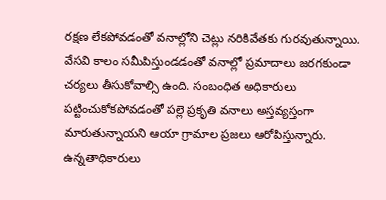రక్షణ లేకపోవడంతో వనాల్లోని చెట్లు నరికివేతకు గురవుతున్నాయి. వేసవి కాలం సమీపిస్తుండడంతో వనాల్లో ప్రమాదాలు జరగకుండా చర్యలు తీసుకోవాల్సి ఉంది. సంబంధిత అధికారులు పట్టించుకోకపోవడంతో పల్లె ప్రకృతి వనాలు అస్తవ్యస్తంగా మారుతున్నాయని ఆయా గ్రామాల ప్రజలు ఆరోపిస్తున్నారు. ఉన్నతాధికారులు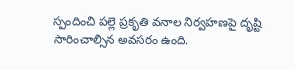స్పందించి పల్లె ప్రకృతి వనాల నిర్వహణపై దృష్టి సారించాల్సిన అవసరం ఉంది.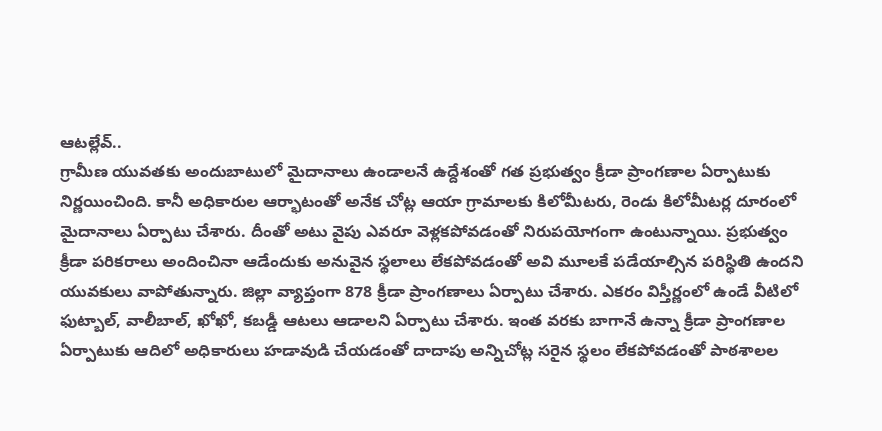ఆటల్లేవ్..
గ్రామీణ యువతకు అందుబాటులో మైదానాలు ఉండాలనే ఉద్దేశంతో గత ప్రభుత్వం క్రీడా ప్రాంగణాల ఏర్పాటుకు నిర్ణయించింది. కానీ అధికారుల ఆర్భాటంతో అనేక చోట్ల ఆయా గ్రామాలకు కిలోమీటరు, రెండు కిలోమీటర్ల దూరంలో మైదానాలు ఏర్పాటు చేశారు. దీంతో అటు వైపు ఎవరూ వెళ్లకపోవడంతో నిరుపయోగంగా ఉంటున్నాయి. ప్రభుత్వం క్రీడా పరికరాలు అందించినా ఆడేందుకు అనువైన స్థలాలు లేకపోవడంతో అవి మూలకే పడేయాల్సిన పరిస్థితి ఉందని యువకులు వాపోతున్నారు. జిల్లా వ్యాప్తంగా 878 క్రీడా ప్రాంగణాలు ఏర్పాటు చేశారు. ఎకరం విస్తీర్ణంలో ఉండే వీటిలో ఫుట్బాల్, వాలీబాల్, ఖోఖో, కబడ్డీ ఆటలు ఆడాలని ఏర్పాటు చేశారు. ఇంత వరకు బాగానే ఉన్నా క్రీడా ప్రాంగణాల ఏర్పాటుకు ఆదిలో అధికారులు హడావుడి చేయడంతో దాదాపు అన్నిచోట్ల సరైన స్థలం లేకపోవడంతో పాఠశాలల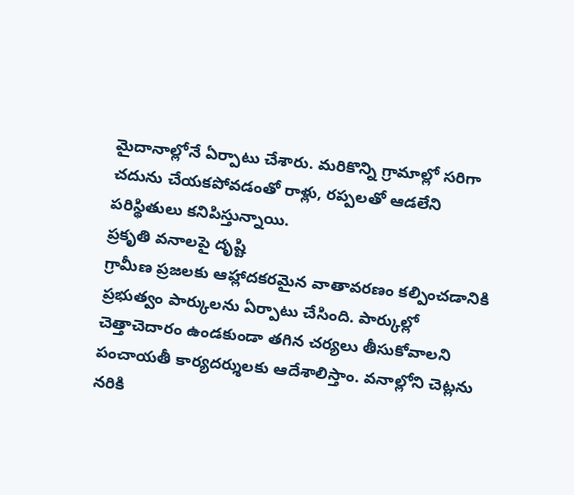మైదానాల్లోనే ఏర్పాటు చేశారు. మరికొన్ని గ్రామాల్లో సరిగా చదును చేయకపోవడంతో రాళ్లు, రప్పలతో ఆడలేని పరిస్థితులు కనిపిస్తున్నాయి.
ప్రకృతి వనాలపై దృష్టి
గ్రామీణ ప్రజలకు ఆహ్లాదకరమైన వాతావరణం కల్పించడానికి ప్రభుత్వం పార్కులను ఏర్పాటు చేసింది. పార్కుల్లో చెత్తాచెదారం ఉండకుండా తగిన చర్యలు తీసుకోవాలని పంచాయతీ కార్యదర్శులకు ఆదేశాలిస్తాం. వనాల్లోని చెట్లను నరికి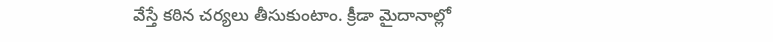వేస్తే కఠిన చర్యలు తీసుకుంటాం. క్రీడా మైదానాల్లో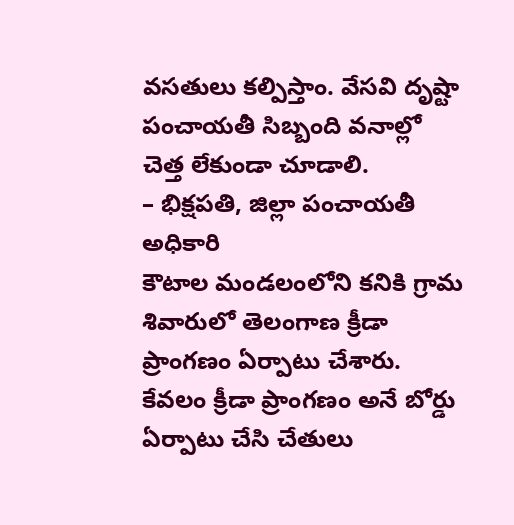వసతులు కల్పిస్తాం. వేసవి దృష్టా పంచాయతీ సిబ్బంది వనాల్లో చెత్త లేకుండా చూడాలి.
– భిక్షపతి, జిల్లా పంచాయతీ అధికారి
కౌటాల మండలంలోని కనికి గ్రామ శివారులో తెలంగాణ క్రీడా ప్రాంగణం ఏర్పాటు చేశారు. కేవలం క్రీడా ప్రాంగణం అనే బోర్డు ఏర్పాటు చేసి చేతులు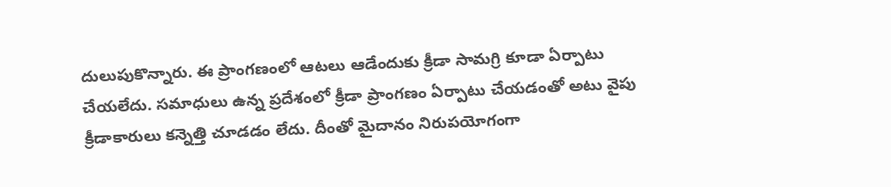దులుపుకొన్నారు. ఈ ప్రాంగణంలో ఆటలు ఆడేందుకు క్రీడా సామగ్రి కూడా ఏర్పాటు చేయలేదు. సమాధులు ఉన్న ప్రదేశంలో క్రీడా ప్రాంగణం ఏర్పాటు చేయడంతో అటు వైపు క్రీడాకారులు కన్నెత్తి చూడడం లేదు. దీంతో మైదానం నిరుపయోగంగా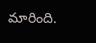మారింది.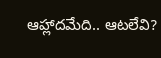ఆహ్లాదమేది.. ఆటలేవి?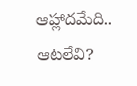ఆహ్లాదమేది.. ఆటలేవి?